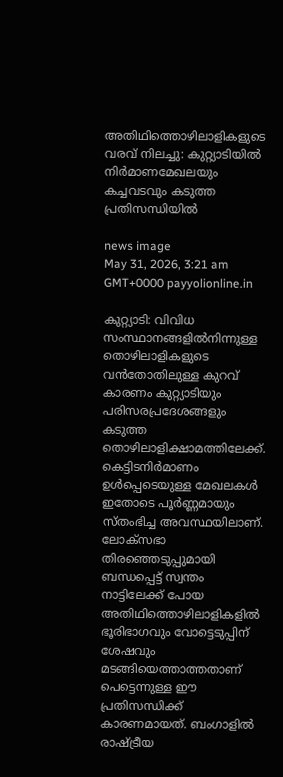അതിഥിത്തൊഴിലാളികളുടെ വരവ് നിലച്ചു: കുറ്റ്യാടിയിൽ നിർമാണമേഖലയും കച്ചവടവും കടുത്ത പ്രതിസന്ധിയിൽ

news image
May 31, 2026, 3:21 am GMT+0000 payyolionline.in

കുറ്റ്യാടി: വിവിധ സംസ്ഥാനങ്ങളിൽനിന്നുള്ള തൊഴിലാളികളുടെ വൻതോതിലുള്ള കുറവ് കാരണം കുറ്റ്യാടിയും പരിസരപ്രദേശങ്ങളും കടുത്ത തൊഴിലാളിക്ഷാമത്തിലേക്ക്. കെട്ടിടനിർമാണം ഉൾപ്പെടെയുള്ള മേഖലകൾ ഇതോടെ പൂർണ്ണമായും സ്തംഭിച്ച അവസ്ഥയിലാണ്. ലോക്സഭാ തിരഞ്ഞെടുപ്പുമായി ബന്ധപ്പെട്ട് സ്വന്തം നാട്ടിലേക്ക് പോയ അതിഥിത്തൊഴിലാളികളിൽ ഭൂരിഭാഗവും വോട്ടെടുപ്പിന് ശേഷവും മടങ്ങിയെത്താത്തതാണ് പെട്ടെന്നുള്ള ഈ പ്രതിസന്ധിക്ക് കാരണമായത്. ബംഗാളിൽ രാഷ്ട്രീയ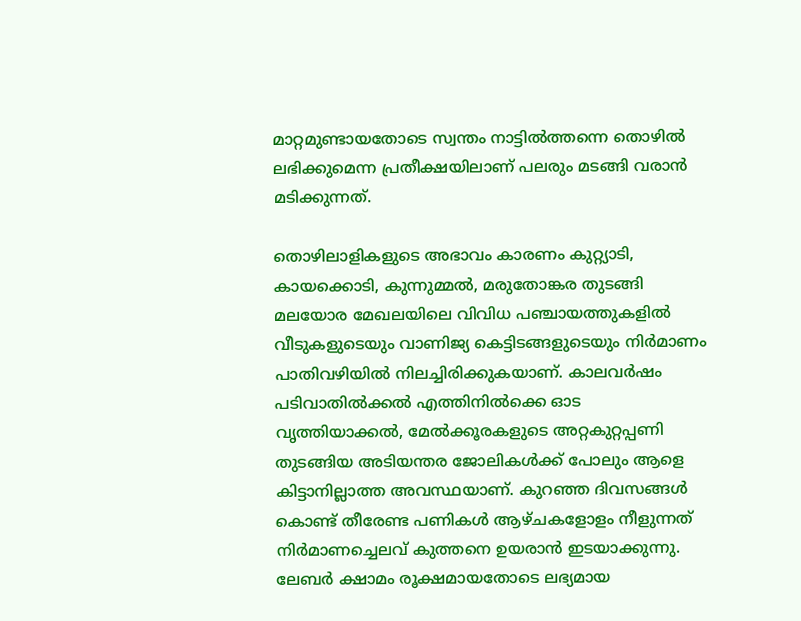മാറ്റമുണ്ടായതോടെ സ്വന്തം നാട്ടിൽത്തന്നെ തൊഴിൽ ലഭിക്കുമെന്ന പ്രതീക്ഷയിലാണ് പലരും മടങ്ങി വരാൻ മടിക്കുന്നത്.

തൊഴിലാളികളുടെ അഭാവം കാരണം കുറ്റ്യാടി, കായക്കൊടി, കുന്നുമ്മൽ, മരുതോങ്കര തുടങ്ങി മലയോര മേഖലയിലെ വിവിധ പഞ്ചായത്തുകളിൽ വീടുകളുടെയും വാണിജ്യ കെട്ടിടങ്ങളുടെയും നിർമാണം പാതിവഴിയിൽ നിലച്ചിരിക്കുകയാണ്. കാലവർഷം പടിവാതിൽക്കൽ എത്തിനിൽക്കെ ഓട വൃത്തിയാക്കൽ, മേൽക്കൂരകളുടെ അറ്റകുറ്റപ്പണി തുടങ്ങിയ അടിയന്തര ജോലികൾക്ക് പോലും ആളെ കിട്ടാനില്ലാത്ത അവസ്ഥയാണ്. കുറഞ്ഞ ദിവസങ്ങൾ കൊണ്ട് തീരേണ്ട പണികൾ ആഴ്ചകളോളം നീളുന്നത് നിർമാണച്ചെലവ് കുത്തനെ ഉയരാൻ ഇടയാക്കുന്നു. ലേബർ ക്ഷാമം രൂക്ഷമായതോടെ ലഭ്യമായ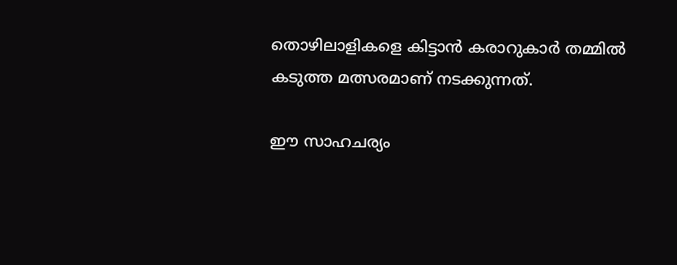തൊഴിലാളികളെ കിട്ടാൻ കരാറുകാർ തമ്മിൽ കടുത്ത മത്സരമാണ് നടക്കുന്നത്.

ഈ സാഹചര്യം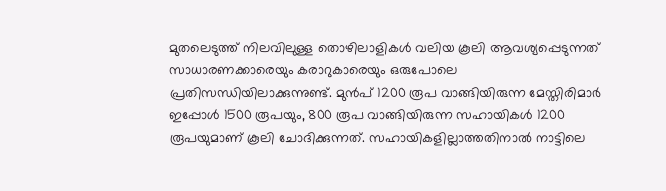മുതലെടുത്ത് നിലവിലുള്ള തൊഴിലാളികൾ വലിയ കൂലി ആവശ്യപ്പെടുന്നത് സാധാരണക്കാരെയും കരാറുകാരെയും ഒരുപോലെ പ്രതിസന്ധിയിലാക്കുന്നുണ്ട്. മുൻപ് 1200 രൂപ വാങ്ങിയിരുന്ന മേസ്തിരിമാർ ഇപ്പോൾ 1500 രൂപയും, 800 രൂപ വാങ്ങിയിരുന്ന സഹായികൾ 1200 രൂപയുമാണ് കൂലി ചോദിക്കുന്നത്. സഹായികളില്ലാത്തതിനാൽ നാട്ടിലെ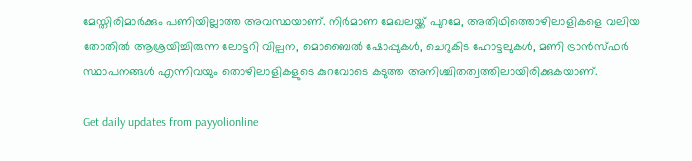മേസ്തിരിമാർക്കും പണിയില്ലാത്ത അവസ്ഥയാണ്. നിർമാണ മേഖലയ്ക്ക് പുറമേ, അതിഥിത്തൊഴിലാളികളെ വലിയ തോതിൽ ആശ്രയിച്ചിരുന്ന ലോട്ടറി വില്പന, മൊബൈൽ ഷോപ്പുകൾ, ചെറുകിട ഹോട്ടലുകൾ, മണി ട്രാൻസ്ഫർ സ്ഥാപനങ്ങൾ എന്നിവയും തൊഴിലാളികളുടെ കുറവോടെ കടുത്ത അനിശ്ചിതത്വത്തിലായിരിക്കുകയാണ്.

Get daily updates from payyolionline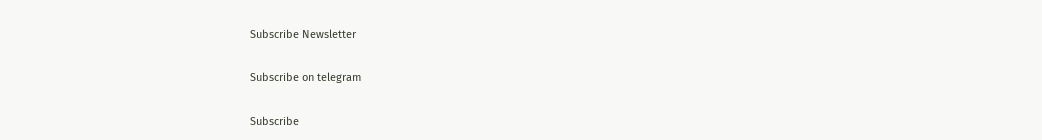Subscribe Newsletter

Subscribe on telegram

Subscribe